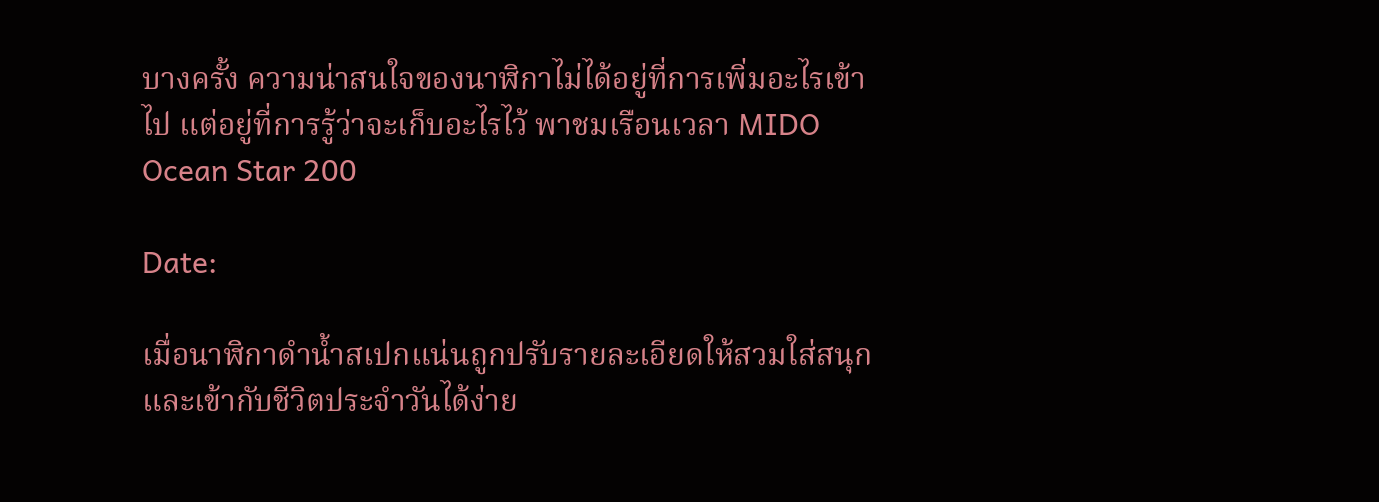บางครั้ง ความน่าสนใจของนาฬิกาไม่ได้อยู่ที่การเพิ่มอะไรเข้าไป แต่อยู่ที่การรู้ว่าจะเก็บอะไรไว้ พาชมเรือนเวลา MIDO Ocean Star 200

Date:

เมื่อนาฬิกาดำน้ำสเปกแน่นถูกปรับรายละเอียดให้สวมใส่สนุกและเข้ากับชีวิตประจำวันได้ง่าย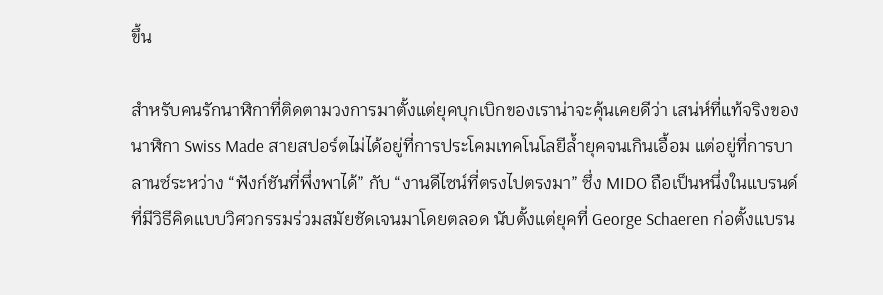ขึ้น

สำหรับคนรักนาฬิกาที่ติดตามวงการมาตั้งแต่ยุคบุกเบิกของเราน่าจะคุ้นเคยดีว่า เสน่ห์ที่แท้จริงของนาฬิกา Swiss Made สายสปอร์ตไม่ได้อยู่ที่การประโคมเทคโนโลยีล้ำยุคจนเกินเอื้อม แต่อยู่ที่การบาลานซ์ระหว่าง “ฟังก์ชันที่พึ่งพาได้” กับ “งานดีไซน์ที่ตรงไปตรงมา” ซึ่ง MIDO ถือเป็นหนึ่งในแบรนด์ที่มีวิธีคิดแบบวิศวกรรมร่วมสมัยชัดเจนมาโดยตลอด นับตั้งแต่ยุคที่ George Schaeren ก่อตั้งแบรน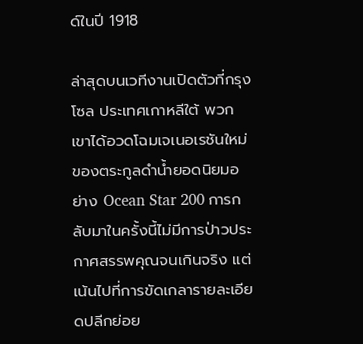ด์ในปี 1918

ล่าสุดบนเวทีงานเปิดตัวที่กรุงโซล ประเทศเกาหลีใต้ พวกเขาได้อวดโฉมเจเนอเรชันใหม่ของตระกูลดำน้ำยอดนิยมอย่าง Ocean Star 200 การกลับมาในครั้งนี้ไม่มีการป่าวประกาศสรรพคุณจนเกินจริง แต่เน้นไปที่การขัดเกลารายละเอียดปลีกย่อย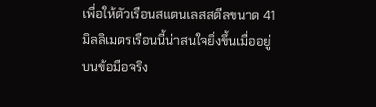เพื่อให้ตัวเรือนสแตนเลสสตีลขนาด 41 มิลลิเมตรเรือนนี้น่าสนใจยิ่งขึ้นเมื่ออยู่บนข้อมือจริง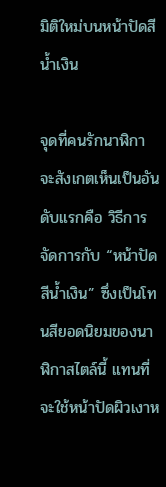มิติใหม่บนหน้าปัดสีน้ำเงิน

จุดที่คนรักนาฬิกาจะสังเกตเห็นเป็นอันดับแรกคือ วิธีการจัดการกับ “หน้าปัดสีน้ำเงิน” ซึ่งเป็นโทนสียอดนิยมของนาฬิกาสไตล์นี้ แทนที่จะใช้หน้าปัดผิวเงาห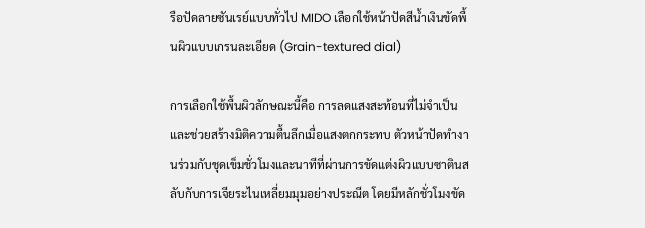รือปัดลายซันเรย์แบบทั่วไป MIDO เลือกใช้หน้าปัดสีน้ำเงินขัดพื้นผิวแบบเกรนละเอียด (Grain-textured dial)

การเลือกใช้พื้นผิวลักษณะนี้คือ การลดแสงสะท้อนที่ไม่จำเป็นและช่วยสร้างมิติความตื้นลึกเมื่อแสงตกกระทบ ตัวหน้าปัดทำงานร่วมกับชุดเข็มชั่วโมงและนาทีที่ผ่านการขัดแต่งผิวแบบซาตินสลับกับการเจียระไนเหลี่ยมมุมอย่างประณีต โดยมีหลักชั่วโมงขัด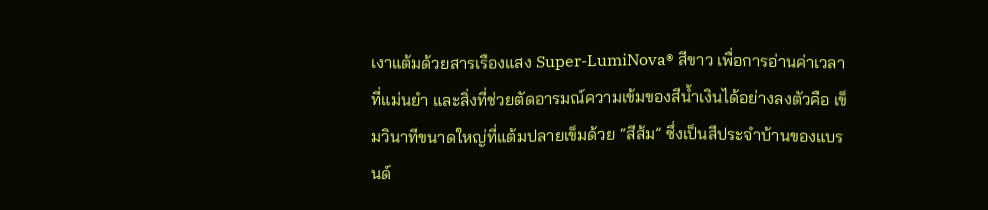เงาแต้มด้วยสารเรืองแสง Super-LumiNova® สีขาว เพื่อการอ่านค่าเวลาที่แม่นยำ และสิ่งที่ช่วยตัดอารมณ์ความเข้มของสีน้ำเงินได้อย่างลงตัวคือ เข็มวินาทีขนาดใหญ่ที่แต้มปลายเข็มด้วย “สีส้ม” ซึ่งเป็นสีประจำบ้านของแบรนด์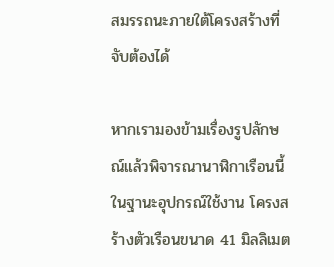สมรรถนะภายใต้โครงสร้างที่จับต้องได้

หากเรามองข้ามเรื่องรูปลักษณ์แล้วพิจารณานาฬิกาเรือนนี้ในฐานะอุปกรณ์ใช้งาน โครงสร้างตัวเรือนขนาด 41 มิลลิเมต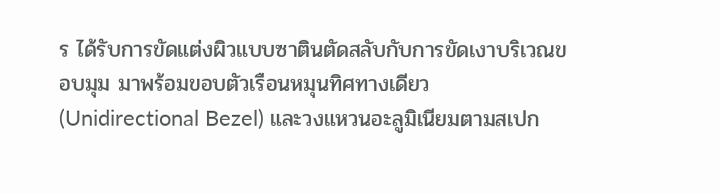ร ได้รับการขัดแต่งผิวแบบซาตินตัดสลับกับการขัดเงาบริเวณขอบมุม มาพร้อมขอบตัวเรือนหมุนทิศทางเดียว (Unidirectional Bezel) และวงแหวนอะลูมิเนียมตามสเปก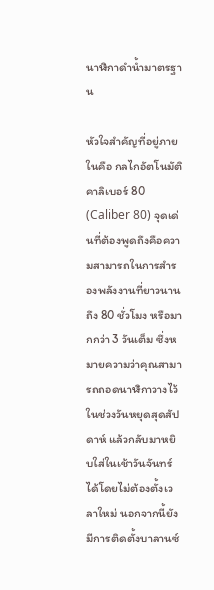นาฬิกาดำน้ำมาตรฐาน

หัวใจสำคัญที่อยู่ภายในคือ กลไกอัตโนมัติ คาลิเบอร์ 80 (Caliber 80) จุดเด่นที่ต้องพูดถึงคือความสามารถในการสำรองพลังงานที่ยาวนานถึง 80 ชั่วโมง หรือมากกว่า 3 วันเต็ม ซึ่งหมายความว่าคุณสามารถถอดนาฬิกาวางไว้ในช่วงวันหยุดสุดสัปดาห์ แล้วกลับมาหยิบใส่ในเช้าวันจันทร์ได้โดยไม่ต้องตั้งเวลาใหม่ นอกจากนี้ยังมีการติดตั้งบาลานซ์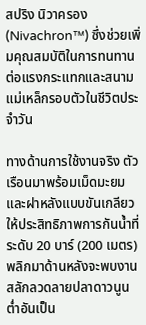สปริง นิวาครอง (Nivachron™) ซึ่งช่วยเพิ่มคุณสมบัติในการทนทานต่อแรงกระแทกและสนามแม่เหล็กรอบตัวในชีวิตประจำวัน

ทางด้านการใช้งานจริง ตัวเรือนมาพร้อมเม็ดมะยมและฝาหลังแบบขันเกลียว ให้ประสิทธิภาพการกันน้ำที่ระดับ 20 บาร์ (200 เมตร) พลิกมาด้านหลังจะพบงานสลักลวดลายปลาดาวนูนต่ำอันเป็น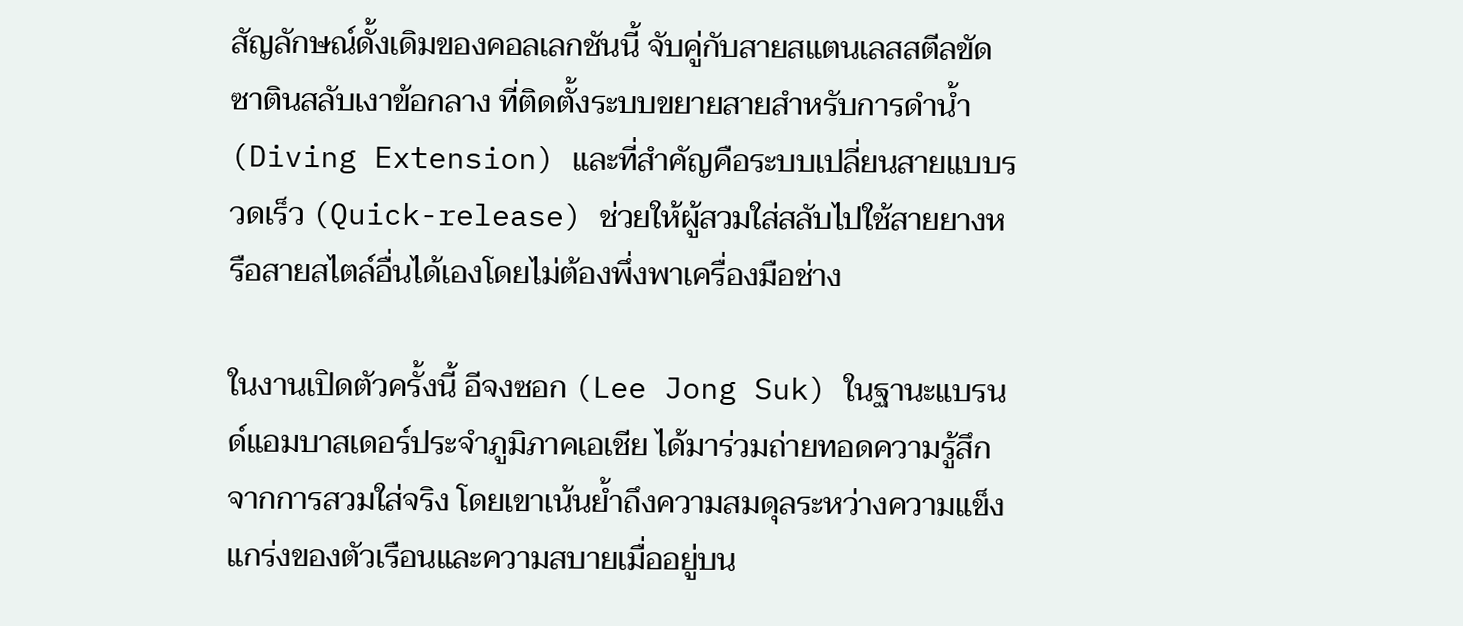สัญลักษณ์ดั้งเดิมของคอลเลกชันนี้ จับคู่กับสายสแตนเลสสตีลขัดซาตินสลับเงาข้อกลาง ที่ติดตั้งระบบขยายสายสำหรับการดำน้ำ (Diving Extension) และที่สำคัญคือระบบเปลี่ยนสายแบบรวดเร็ว (Quick-release) ช่วยให้ผู้สวมใส่สลับไปใช้สายยางหรือสายสไตล์อื่นได้เองโดยไม่ต้องพึ่งพาเครื่องมือช่าง

ในงานเปิดตัวครั้งนี้ อีจงซอก (Lee Jong Suk) ในฐานะแบรนด์แอมบาสเดอร์ประจำภูมิภาคเอเชีย ได้มาร่วมถ่ายทอดความรู้สึกจากการสวมใส่จริง โดยเขาเน้นย้ำถึงความสมดุลระหว่างความแข็งแกร่งของตัวเรือนและความสบายเมื่ออยู่บน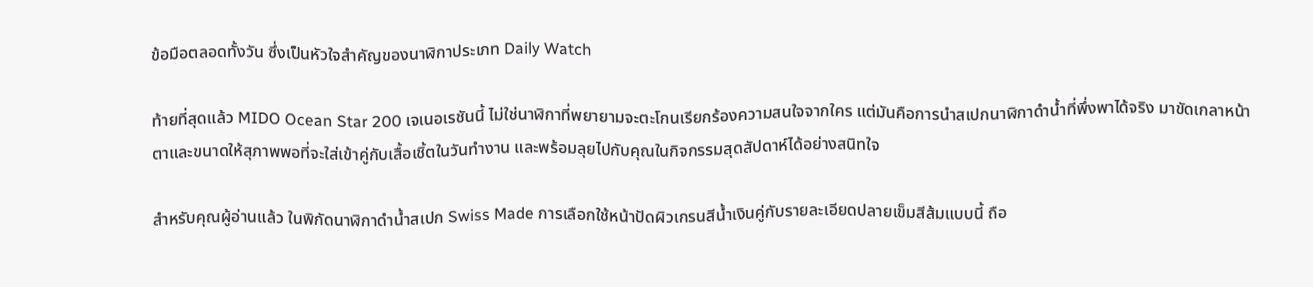ข้อมือตลอดทั้งวัน ซึ่งเป็นหัวใจสำคัญของนาฬิกาประเภท Daily Watch

ท้ายที่สุดแล้ว MIDO Ocean Star 200 เจเนอเรชันนี้ ไม่ใช่นาฬิกาที่พยายามจะตะโกนเรียกร้องความสนใจจากใคร แต่มันคือการนำสเปกนาฬิกาดำน้ำที่พึ่งพาได้จริง มาขัดเกลาหน้าตาและขนาดให้สุภาพพอที่จะใส่เข้าคู่กับเสื้อเชิ้ตในวันทำงาน และพร้อมลุยไปกับคุณในกิจกรรมสุดสัปดาห์ได้อย่างสนิทใจ

สำหรับคุณผู้อ่านแล้ว ในพิกัดนาฬิกาดำน้ำสเปก Swiss Made การเลือกใช้หน้าปัดผิวเกรนสีน้ำเงินคู่กับรายละเอียดปลายเข็มสีส้มแบบนี้ ถือ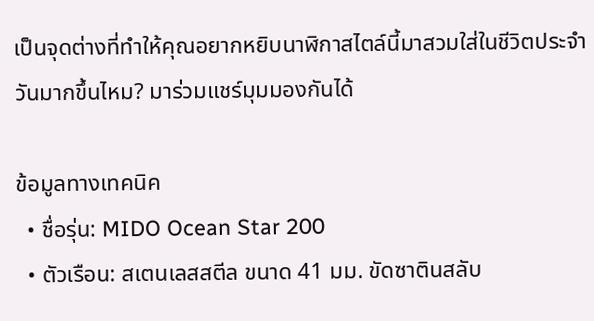เป็นจุดต่างที่ทำให้คุณอยากหยิบนาฬิกาสไตล์นี้มาสวมใส่ในชีวิตประจำวันมากขึ้นไหม? มาร่วมแชร์มุมมองกันได้

ข้อมูลทางเทคนิค
  • ชื่อรุ่น: MIDO Ocean Star 200
  • ตัวเรือน: สเตนเลสสตีล ขนาด 41 มม. ขัดซาตินสลับ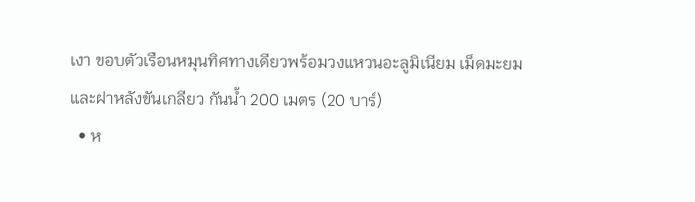เงา ขอบตัวเรือนหมุนทิศทางเดียวพร้อมวงแหวนอะลูมิเนียม เม็ดมะยมและฝาหลังขันเกลียว กันน้ำ 200 เมตร (20 บาร์)
  • ห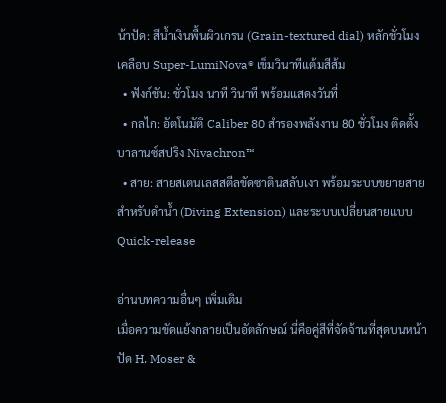น้าปัด: สีน้ำเงินพื้นผิวเกรน (Grain-textured dial) หลักชั่วโมงเคลือบ Super-LumiNova® เข็มวินาทีแต้มสีส้ม
  • ฟังก์ชัน: ชั่วโมง นาที วินาที พร้อมแสดงวันที่
  • กลไก: อัตโนมัติ Caliber 80 สำรองพลังงาน 80 ชั่วโมง ติดตั้งบาลานซ์สปริง Nivachron™
  • สาย: สายสเตนเลสสตีลขัดซาตินสลับเงา พร้อมระบบขยายสายสำหรับดำน้ำ (Diving Extension) และระบบเปลี่ยนสายแบบ Quick-release

อ่านบทความอื่นๆ เพิ่มเติม
เมื่อความขัดแย้งกลายเป็นอัตลักษณ์ นี่คือคู่สีที่จัดจ้านที่สุดบนหน้าปัด H. Moser &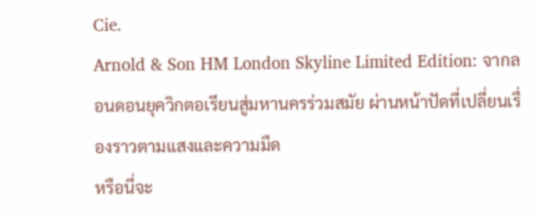Cie.
Arnold & Son HM London Skyline Limited Edition: จากลอนดอนยุควิกตอเรียนสู่มหานครร่วมสมัย ผ่านหน้าปัดที่เปลี่ยนเรื่องราวตามแสงและความมืด
หรือนี่จะ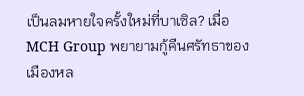เป็นลมหายใจครั้งใหม่ที่บาเซิล? เมื่อ MCH Group พยายามกู้คืนศรัทธาของเมืองหล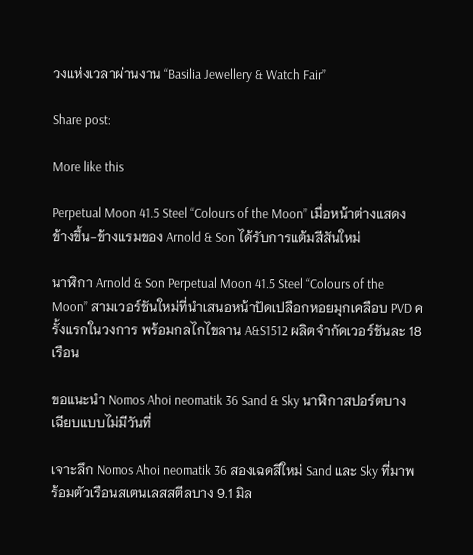วงแห่งเวลาผ่านงาน “Basilia Jewellery & Watch Fair”

Share post:

More like this

Perpetual Moon 41.5 Steel “Colours of the Moon” เมื่อหน้าต่างแสดงข้างขึ้น-ข้างแรมของ Arnold & Son ได้รับการแต้มสีสันใหม่

นาฬิกา Arnold & Son Perpetual Moon 41.5 Steel “Colours of the Moon” สามเวอร์ชันใหม่ที่นำเสนอหน้าปัดเปลือกหอยมุกเคลือบ PVD ครั้งแรกในวงการ พร้อมกลไกไขลาน A&S1512 ผลิตจำกัดเวอร์ชันละ 18 เรือน

ขอแนะนำ Nomos Ahoi neomatik 36 Sand & Sky นาฬิกาสปอร์ตบางเฉียบแบบไม่มีวันที่

เจาะลึก Nomos Ahoi neomatik 36 สองเฉดสีใหม่ Sand และ Sky ที่มาพร้อมตัวเรือนสเตนเลสสตีลบาง 9.1 มิล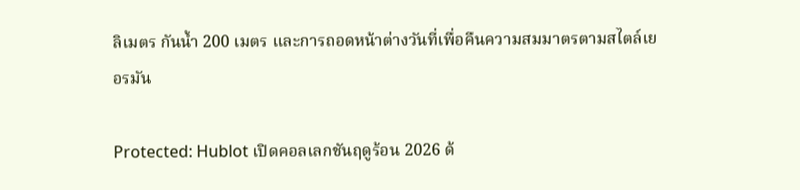ลิเมตร กันน้ำ 200 เมตร และการถอดหน้าต่างวันที่เพื่อคืนความสมมาตรตามสไตล์เยอรมัน

Protected: Hublot เปิดคอลเลกชันฤดูร้อน 2026 ด้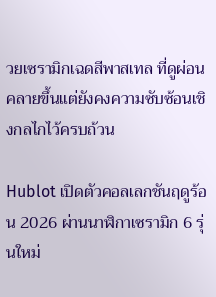วยเซรามิกเฉดสีพาสเทล ที่ดูผ่อนคลายขึ้นแต่ยังคงความซับซ้อนเชิงกลไกไว้ครบถ้วน

Hublot เปิดตัวคอลเลกชันฤดูร้อน 2026 ผ่านนาฬิกาเซรามิก 6 รุ่นใหม่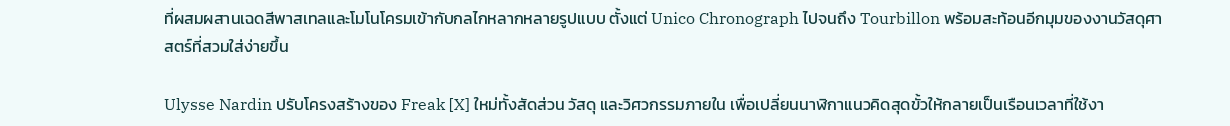ที่ผสมผสานเฉดสีพาสเทลและโมโนโครมเข้ากับกลไกหลากหลายรูปแบบ ตั้งแต่ Unico Chronograph ไปจนถึง Tourbillon พร้อมสะท้อนอีกมุมของงานวัสดุศาสตร์ที่สวมใส่ง่ายขึ้น

Ulysse Nardin ปรับโครงสร้างของ Freak [X] ใหม่ทั้งสัดส่วน วัสดุ และวิศวกรรมภายใน เพื่อเปลี่ยนนาฬิกาแนวคิดสุดขั้วให้กลายเป็นเรือนเวลาที่ใช้งา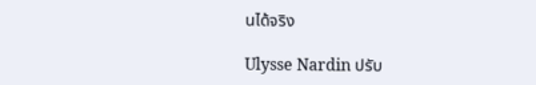นได้จริง

Ulysse Nardin ปรับ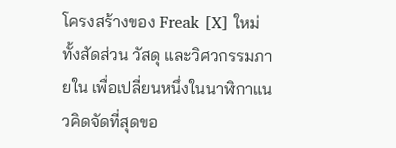โครงสร้างของ Freak [X] ใหม่ทั้งสัดส่วน วัสดุ และวิศวกรรมภายใน เพื่อเปลี่ยนหนึ่งในนาฬิกาแนวคิดจัดที่สุดขอ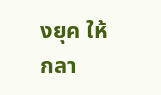งยุค ให้กลา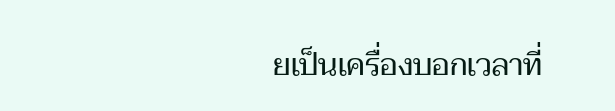ยเป็นเครื่องบอกเวลาที่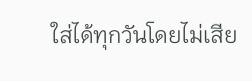ใส่ได้ทุกวันโดยไม่เสีย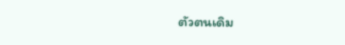ตัวตนเดิม